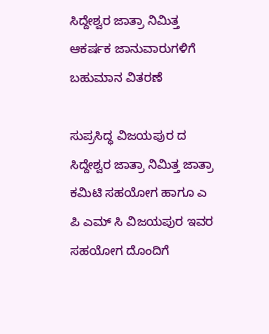ಸಿದ್ದೇಶ್ವರ ಜಾತ್ರಾ ನಿಮಿತ್ತ ಆಕರ್ಷಕ ಜಾನುವಾರುಗಳಿಗೆ ಬಹುಮಾನ ವಿತರಣೆ

ಸುಪ್ರಸಿದ್ಧ ವಿಜಯಪುರ ದ ಸಿದ್ದೇಶ್ವರ ಜಾತ್ರಾ ನಿಮಿತ್ತ ಜಾತ್ರಾ ಕಮಿಟಿ ಸಹಯೋಗ ಹಾಗೂ ಎ ಪಿ ಎಮ್ ಸಿ ವಿಜಯಪುರ ಇವರ ಸಹಯೋಗ ದೊಂದಿಗೆ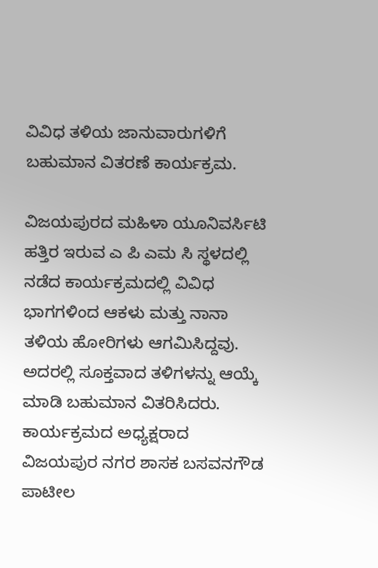ವಿವಿಧ ತಳಿಯ ಜಾನುವಾರುಗಳಿಗೆ ಬಹುಮಾನ ವಿತರಣೆ ಕಾರ್ಯಕ್ರಮ.

ವಿಜಯಪುರದ ಮಹಿಳಾ ಯೂನಿವರ್ಸಿಟಿ ಹತ್ತಿರ ಇರುವ ಎ ಪಿ ಎಮ ಸಿ ಸ್ಥಳದಲ್ಲಿ ನಡೆದ ಕಾರ್ಯಕ್ರಮದಲ್ಲಿ ವಿವಿಧ ಭಾಗಗಳಿಂದ ಆಕಳು ಮತ್ತು ನಾನಾ ತಳಿಯ ಹೋರಿಗಳು ಆಗಮಿಸಿದ್ದವು. ಅದರಲ್ಲಿ ಸೂಕ್ತವಾದ ತಳಿಗಳನ್ನು ಆಯ್ಕೆ ಮಾಡಿ ಬಹುಮಾನ ವಿತರಿಸಿದರು. ಕಾರ್ಯಕ್ರಮದ ಅಧ್ಯಕ್ಷರಾದ ವಿಜಯಪುರ ನಗರ ಶಾಸಕ ಬಸವನಗೌಡ ಪಾಟೀಲ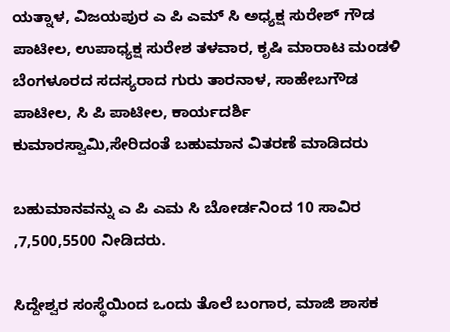ಯತ್ನಾಳ, ವಿಜಯಪುರ ಎ ಪಿ ಎಮ್ ಸಿ ಅಧ್ಯಕ್ಷ ಸುರೇಶ್ ಗೌಡ ಪಾಟೀಲ, ಉಪಾಧ್ಯಕ್ಷ ಸುರೇಶ ತಳವಾರ, ಕೃಷಿ ಮಾರಾಟ ಮಂಡಳಿ ಬೆಂಗಳೂರದ ಸದಸ್ಯರಾದ ಗುರು ತಾರನಾಳ, ಸಾಹೇಬಗೌಡ ಪಾಟೀಲ, ಸಿ ಪಿ ಪಾಟೀಲ, ಕಾರ್ಯದರ್ಶಿ ಕುಮಾರಸ್ವಾಮಿ,ಸೇರಿದಂತೆ ಬಹುಮಾನ ವಿತರಣೆ ಮಾಡಿದರು

ಬಹುಮಾನವನ್ನು ಎ ಪಿ ಎಮ ಸಿ ಬೋರ್ಡನಿಂದ 10 ಸಾವಿರ ,7,500,5500 ನೀಡಿದರು.

ಸಿದ್ದೇಶ್ವರ ಸಂಸ್ಥೆಯಿಂದ ಒಂದು ತೊಲೆ ಬಂಗಾರ, ಮಾಜಿ ಶಾಸಕ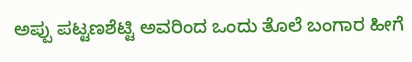ಅಪ್ಪು ಪಟ್ಟಣಶೆಟ್ಟಿ ಅವರಿಂದ ಒಂದು ತೊಲೆ ಬಂಗಾರ ಹೀಗೆ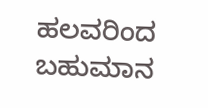ಹಲವರಿಂದ ಬಹುಮಾನ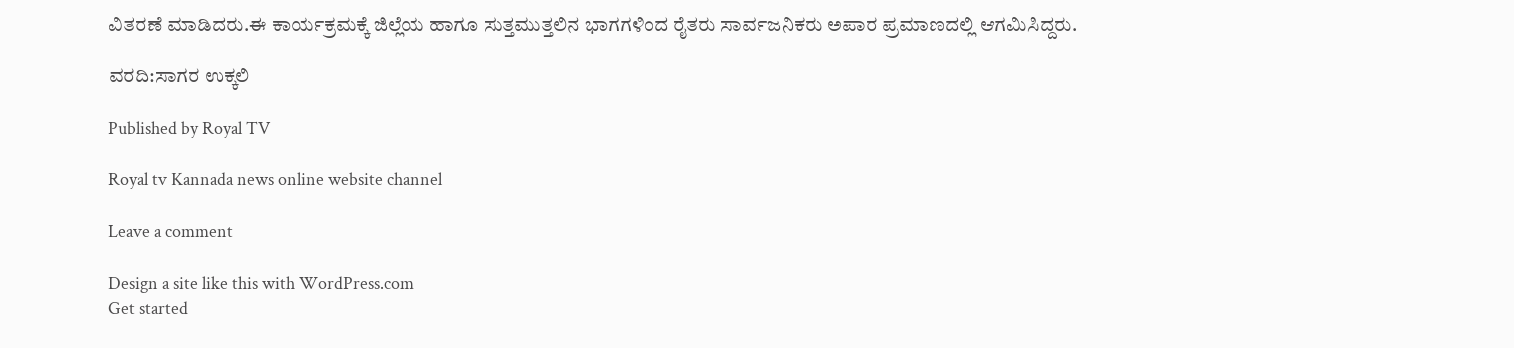ವಿತರಣೆ ಮಾಡಿದರು.ಈ ಕಾರ್ಯಕ್ರಮಕ್ಕೆ ಜಿಲ್ಲೆಯ ಹಾಗೂ ಸುತ್ತಮುತ್ತಲಿನ ಭಾಗಗಳಿಂದ ರೈತರು ಸಾರ್ವಜನಿಕರು ಅಪಾರ ಪ್ರಮಾಣದಲ್ಲಿ ಆಗಮಿಸಿದ್ದರು.

ವರದಿ:ಸಾಗರ ಉಕ್ಕಲಿ

Published by Royal TV

Royal tv Kannada news online website channel

Leave a comment

Design a site like this with WordPress.com
Get started